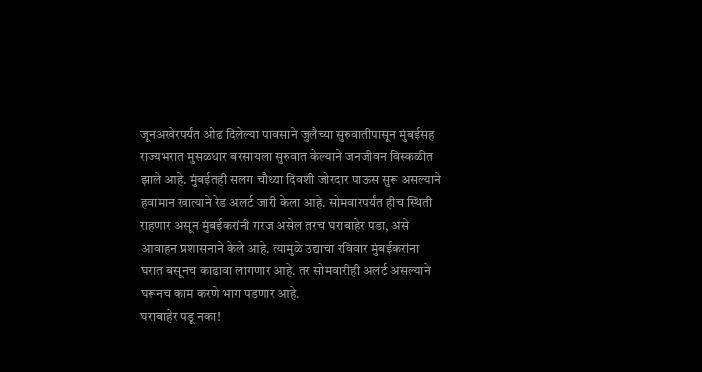जूनअखेरपर्यंत ओढ दिलेल्या पावसाने जुलैच्या सुरुवातीपासून मुंबईसह राज्यभरात मुसळधार बरसायला सुरुवात केल्याने जनजीवन विस्कळीत झाले आहे. मुंबईतही सलग चौथ्या दिवशी जोरदार पाऊस सुरू असल्याने हवामान खात्याने रेड अलर्ट जारी केला आहे. सोमवारपर्यंत हीच स्थिती राहणार असून मुंबईकरांनी गरज असेल तरच घराबाहेर पडा, असे आवाहन प्रशासनाने केले आहे. त्यामुळे उद्याचा रविवार मुंबईकरांना घरात बसूनच काढावा लागणार आहे. तर सोमवारीही अलर्ट असल्याने घरूनच काम करणे भाग पडणार आहे.
घराबाहेर पडू नका!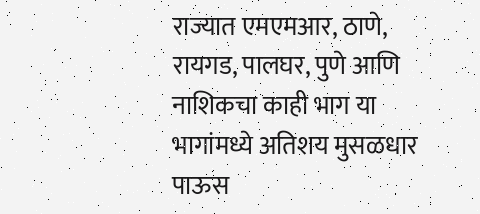राज्यात एमएमआर, ठाणे, रायगड, पालघर, पुणे आणि नाशिकचा काही भाग या भागांमध्ये अतिशय मुसळधार पाऊस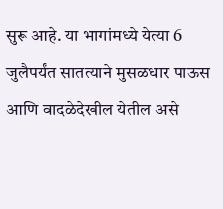सुरू आहे. या भागांमध्ये येत्या 6 जुलैपर्यंत सातत्याने मुसळधार पाऊस आणि वादळेदेखील येतील असे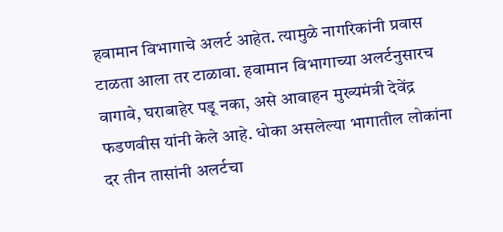हवामान विभागाचे अलर्ट आहेत. त्यामुळे नागरिकांनी प्रवास टाळता आला तर टाळावा. हवामान विभागाच्या अलर्टनुसारच वागावे, घराबाहेर पडू नका, असे आवाहन मुख्यमंत्री देवेंद्र फडणवीस यांनी केले आहे. धोका असलेल्या भागातील लोकांना दर तीन तासांनी अलर्टचा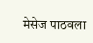मेसेज पाठवला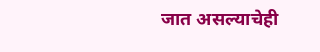जात असल्याचेही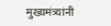मुख्यमंत्र्यांनी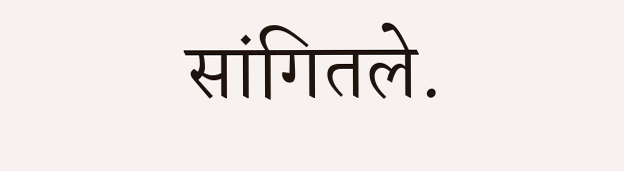सांगितले.